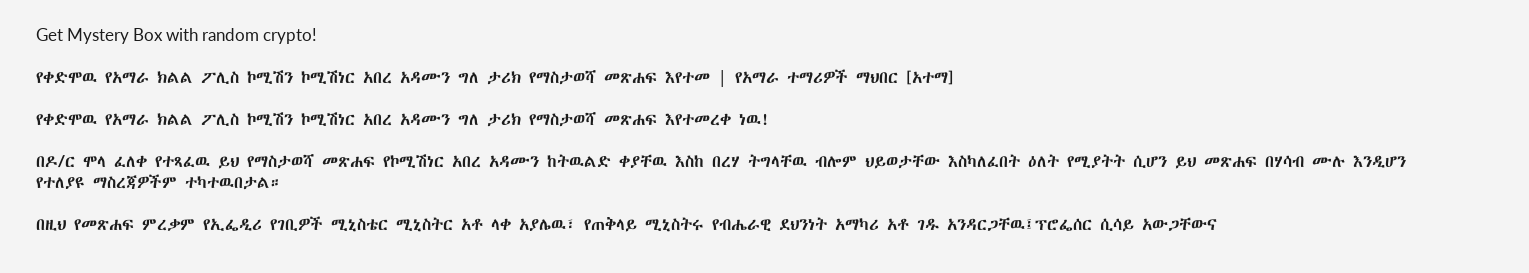Get Mystery Box with random crypto!

የቀድሞዉ የአማራ ክልል ፖሊስ ኮሚሽን ኮሚሽነር አበረ አዳሙን ግለ ታሪክ የማስታወሻ መጽሐፍ እየተመ | የአማራ ተማሪዎች ማህበር [አተማ]

የቀድሞዉ የአማራ ክልል ፖሊስ ኮሚሽን ኮሚሽነር አበረ አዳሙን ግለ ታሪክ የማስታወሻ መጽሐፍ እየተመረቀ ነዉ!

በዶ/ር ሞላ ፈለቀ የተጻፈዉ ይህ የማስታወሻ መጽሐፍ የኮሚሽነር አበረ አዳሙን ከትዉልድ ቀያቸዉ እስከ በረሃ ትግላቸዉ ብሎም ህይወታቸው እስካለፈበት ዕለት የሚያትት ሲሆን ይህ መጽሐፍ በሃሳብ ሙሉ እንዲሆን የተለያዩ ማስረጃዎችም ተካተዉበታል።

በዚህ የመጽሐፍ ምረቃም የኢፌዲሪ የገቢዎች ሚኒስቴር ሚኒስትር አቶ ላቀ አያሌዉ፣ የጠቅላይ ሚኒስትሩ የብሔራዊ ደህንነት አማካሪ አቶ ገዱ አንዳርጋቸዉ፤ፕሮፌሰር ሲሳይ አውጋቸውና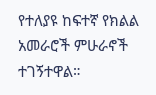የተለያዩ ከፍተኛ የክልል አመራሮች ምሁራኖች ተገኝተዋል።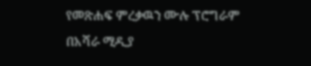የመጽሐፍ ምረቃዉን ሙሉ ፕሮግራም በአሻራ ሚዲያ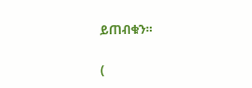ይጠብቁን።

(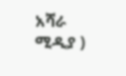አሻራ ሚዲያ )